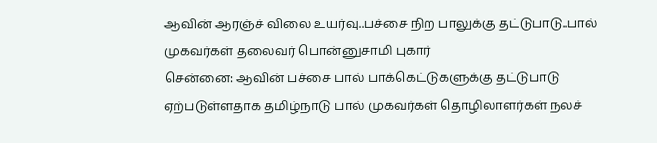ஆவின் ஆரஞ்ச் விலை உயர்வு..பச்சை நிற பாலுக்கு தட்டுபாடு..பால் முகவர்கள் தலைவர் பொன்னுசாமி புகார்
சென்னை: ஆவின் பச்சை பால் பாக்கெட்டுகளுக்கு தட்டுபாடு ஏற்படுள்ளதாக தமிழ்நாடு பால் முகவர்கள் தொழிலாளர்கள் நலச்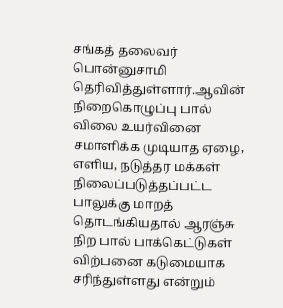சங்கத் தலைவர் பொன்னுசாமி தெரிவித்துள்ளார்.ஆவின் நிறைகொழுப்பு பால் விலை உயர்வினை சமாளிக்க முடியாத ஏழை, எளிய, நடுத்தர மக்கள் நிலைப்படுத்தப்பட்ட பாலுக்கு மாறத் தொடங்கியதால் ஆரஞ்சு நிற பால் பாக்கெட்டுகள் விற்பனை கடுமையாக சரிந்துள்ளது என்றும்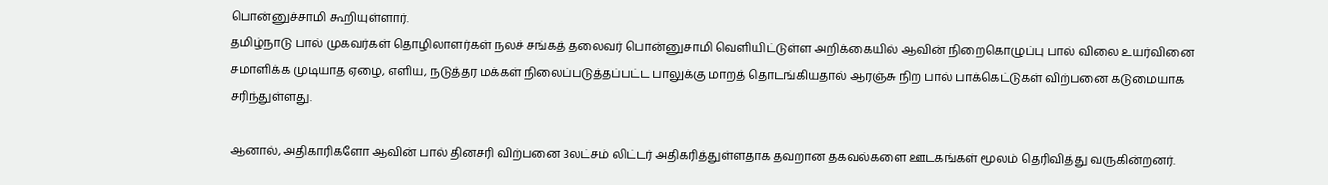பொன்னுச்சாமி கூறியுள்ளார்.
தமிழ்நாடு பால் முகவர்கள் தொழிலாளர்கள் நலச் சங்கத் தலைவர் பொன்னுசாமி வெளியிட்டுள்ள அறிக்கையில் ஆவின் நிறைகொழுப்பு பால் விலை உயர்வினை சமாளிக்க முடியாத ஏழை, எளிய, நடுத்தர மக்கள் நிலைப்படுத்தப்பட்ட பாலுக்கு மாறத் தொடங்கியதால் ஆரஞ்சு நிற பால் பாக்கெட்டுகள் விற்பனை கடுமையாக சரிந்துள்ளது.

ஆனால், அதிகாரிகளோ ஆவின் பால் தினசரி விற்பனை 3லட்சம் லிட்டர் அதிகரித்துள்ளதாக தவறான தகவல்களை ஊடகங்கள் மூலம் தெரிவித்து வருகின்றனர்.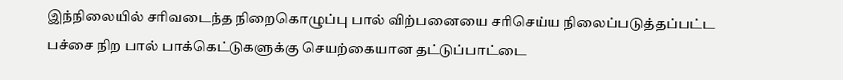இந்நிலையில் சரிவடைந்த நிறைகொழுப்பு பால் விற்பனையை சரிசெய்ய நிலைப்படுத்தப்பட்ட பச்சை நிற பால் பாக்கெட்டுகளுக்கு செயற்கையான தட்டுப்பாட்டை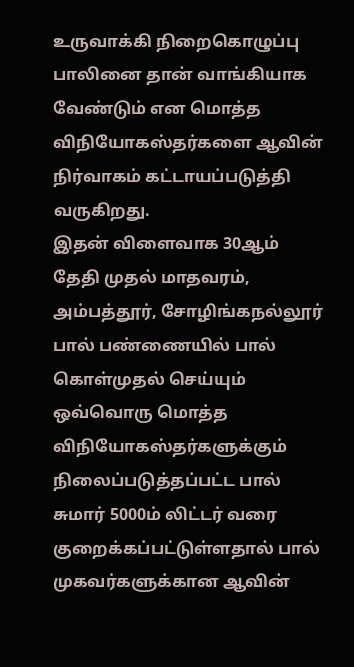உருவாக்கி நிறைகொழுப்பு பாலினை தான் வாங்கியாக வேண்டும் என மொத்த விநியோகஸ்தர்களை ஆவின் நிர்வாகம் கட்டாயப்படுத்தி வருகிறது.
இதன் விளைவாக 30ஆம் தேதி முதல் மாதவரம், அம்பத்தூர், சோழிங்கநல்லூர் பால் பண்ணையில் பால் கொள்முதல் செய்யும் ஒவ்வொரு மொத்த விநியோகஸ்தர்களுக்கும் நிலைப்படுத்தப்பட்ட பால் சுமார் 5000ம் லிட்டர் வரை குறைக்கப்பட்டுள்ளதால் பால் முகவர்களுக்கான ஆவின்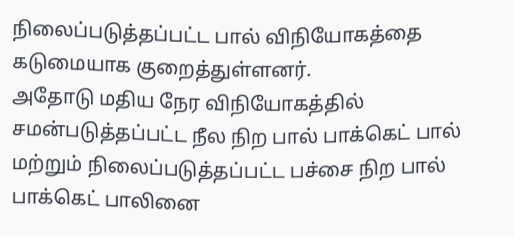நிலைப்படுத்தப்பட்ட பால் விநியோகத்தை கடுமையாக குறைத்துள்ளனர்.
அதோடு மதிய நேர விநியோகத்தில் சமன்படுத்தப்பட்ட நீல நிற பால் பாக்கெட் பால் மற்றும் நிலைப்படுத்தப்பட்ட பச்சை நிற பால் பாக்கெட் பாலினை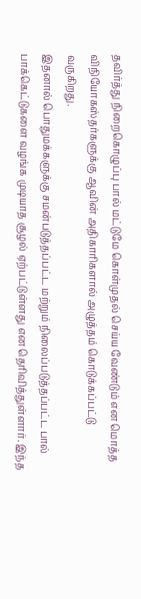தவிர்த்து நிறைகொழுப்பு பால் மட்டுமே கொள்முதல் செய்ய வேண்டும் என மொத்த விநியோகஸ்தர்களுக்கு ஆவின் அதிகாரிகளால் அழுத்தம் கொடுக்கப்பட்டு வருகிறது.
இதனால் பொதுமக்களுக்கு சமன்படுத்தப்பட்ட மற்றும் நிலைப்படுத்தப்பட்ட பால் பாக்கெட்டுகளை வழங்க முடியாத சூழல் ஏற்பட்டுள்ளது என தெரிவித்துள்ளார். இந்த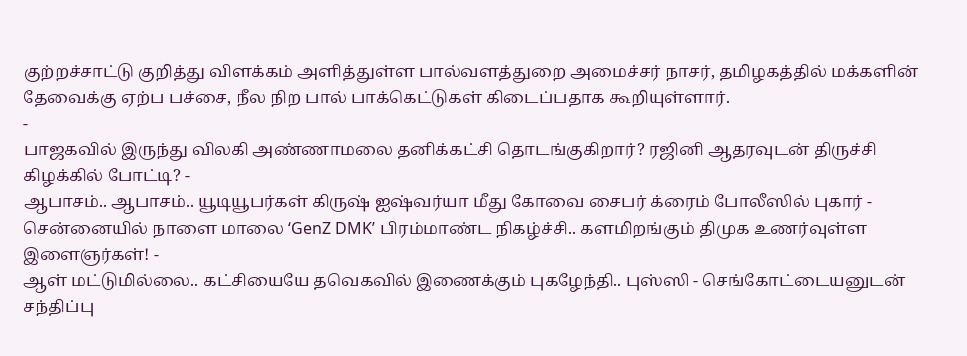குற்றச்சாட்டு குறித்து விளக்கம் அளித்துள்ள பால்வளத்துறை அமைச்சர் நாசர், தமிழகத்தில் மக்களின் தேவைக்கு ஏற்ப பச்சை, நீல நிற பால் பாக்கெட்டுகள் கிடைப்பதாக கூறியுள்ளார்.
-
பாஜகவில் இருந்து விலகி அண்ணாமலை தனிக்கட்சி தொடங்குகிறார்? ரஜினி ஆதரவுடன் திருச்சி கிழக்கில் போட்டி? -
ஆபாசம்.. ஆபாசம்.. யூடியூபர்கள் கிருஷ் ஐஷ்வர்யா மீது கோவை சைபர் க்ரைம் போலீஸில் புகார் -
சென்னையில் நாளை மாலை ‘GenZ DMK’ பிரம்மாண்ட நிகழ்ச்சி.. களமிறங்கும் திமுக உணர்வுள்ள இளைஞர்கள்! -
ஆள் மட்டுமில்லை.. கட்சியையே தவெகவில் இணைக்கும் புகழேந்தி.. புஸ்ஸி - செங்கோட்டையனுடன் சந்திப்பு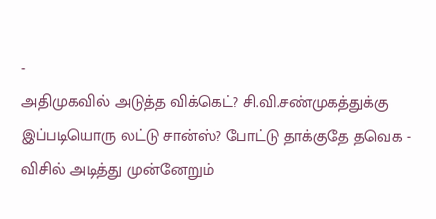-
அதிமுகவில் அடுத்த விக்கெட்? சி.வி.சண்முகத்துக்கு இப்படியொரு லட்டு சான்ஸ்? போட்டு தாக்குதே தவெக -
விசில் அடித்து முன்னேறும்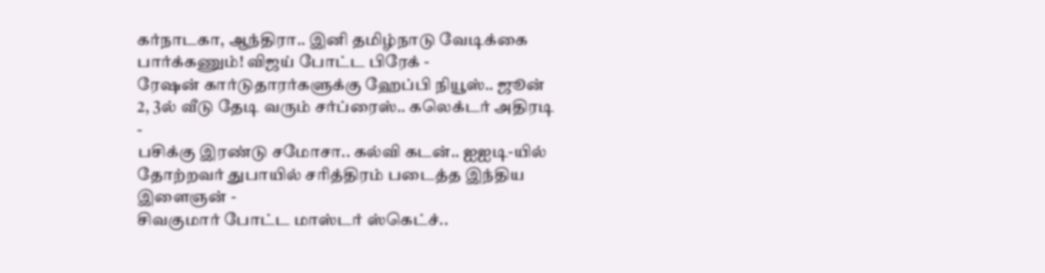கர்நாடகா, ஆந்திரா.. இனி தமிழ்நாடு வேடிக்கை பார்க்கணும்! விஜய் போட்ட பிரேக் -
ரேஷன் கார்டுதாரர்களுக்கு ஹேப்பி நியூஸ்.. ஜூன் 2, 3ல் வீடு தேடி வரும் சர்ப்ரைஸ்.. கலெக்டர் அதிரடி -
பசிக்கு இரண்டு சமோசா.. கல்வி கடன்.. ஐஐடி-யில் தோற்றவர் துபாயில் சரித்திரம் படைத்த இந்திய இளைஞன் -
சிவகுமார் போட்ட மாஸ்டர் ஸ்கெட்ச்..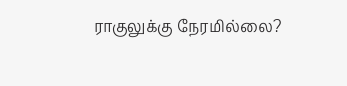ராகுலுக்கு நேரமில்லை?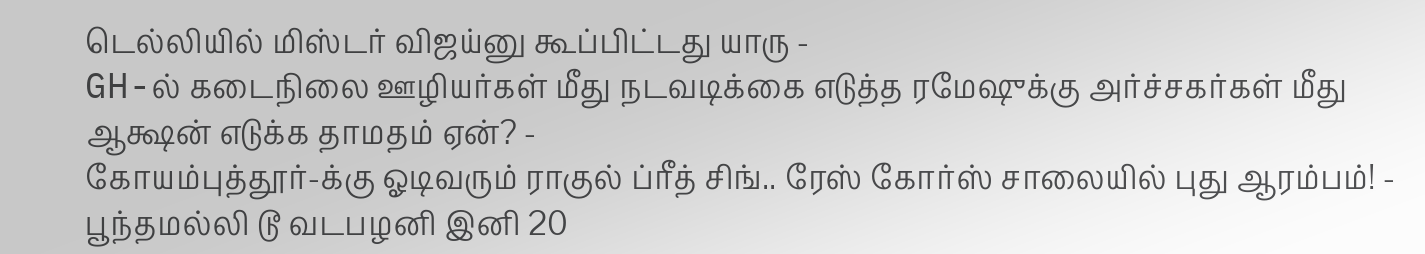டெல்லியில் மிஸ்டர் விஜய்னு கூப்பிட்டது யாரு -
GH-ல் கடைநிலை ஊழியர்கள் மீது நடவடிக்கை எடுத்த ரமேஷுக்கு அர்ச்சகர்கள் மீது ஆக்ஷன் எடுக்க தாமதம் ஏன்? -
கோயம்புத்தூர்-க்கு ஓடிவரும் ராகுல் ப்ரீத் சிங்.. ரேஸ் கோர்ஸ் சாலையில் புது ஆரம்பம்! -
பூந்தமல்லி டூ வடபழனி இனி 20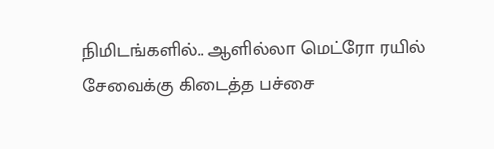நிமிடங்களில்.. ஆளில்லா மெட்ரோ ரயில் சேவைக்கு கிடைத்த பச்சை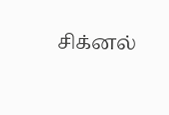சிக்னல்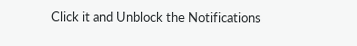Click it and Unblock the Notifications